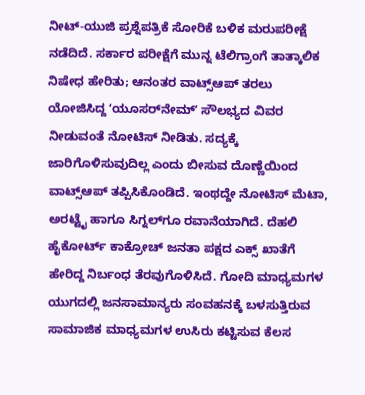ನೀಟ್-ಯುಜಿ ಪ್ರಶ್ನೆಪತ್ರಿಕೆ ಸೋರಿಕೆ ಬಳಿಕ ಮರುಪರೀಕ್ಷೆ ನಡೆದಿದೆ. ಸರ್ಕಾರ ಪರೀಕ್ಷೆಗೆ ಮುನ್ನ ಟೆಲಿಗ್ರಾಂಗೆ ತಾತ್ಕಾಲಿಕ ನಿಷೇಧ ಹೇರಿತು; ಆನಂತರ ವಾಟ್ಸ್‌ಆಪ್‌ ತರಲು ಯೋಜಿಸಿದ್ದ ʻಯೂಸರ್‌ನೇಮ್‌ʼ ಸೌಲಭ್ಯದ ವಿವರ ನೀಡುವಂತೆ ನೋಟಿಸ್‌ ನೀಡಿತು. ಸದ್ಯಕ್ಕೆ ಜಾರಿಗೊಳಿಸುವುದಿಲ್ಲ ಎಂದು ಬೀಸುವ ದೊಣ್ಣೆಯಿಂದ ವಾಟ್ಸ್‌ಆಪ್‌ ತಪ್ಪಿಸಿಕೊಂಡಿದೆ. ಇಂಥದ್ದೇ ನೋಟಿಸ್‌ ಮೆಟಾ, ಅರಟ್ಟೈ ಹಾಗೂ ಸಿಗ್ನಲ್‌ಗೂ ರವಾನೆಯಾಗಿದೆ. ದೆಹಲಿ ಹೈಕೋರ್ಟ್‌ ಕಾಕ್ರೋಚ್‌ ಜನತಾ ಪಕ್ಷದ ಎಕ್ಸ್‌ ಖಾತೆಗೆ ಹೇರಿದ್ದ ನಿರ್ಬಂಧ ತೆರವುಗೊಳಿಸಿದೆ. ಗೋದಿ ಮಾಧ್ಯಮಗಳ ಯುಗದಲ್ಲಿ ಜನಸಾಮಾನ್ಯರು ಸಂವಹನಕ್ಕೆ ಬಳಸುತ್ತಿರುವ ಸಾಮಾಜಿಕ ಮಾಧ್ಯಮಗಳ ಉಸಿರು ಕಟ್ಟಿಸುವ ಕೆಲಸ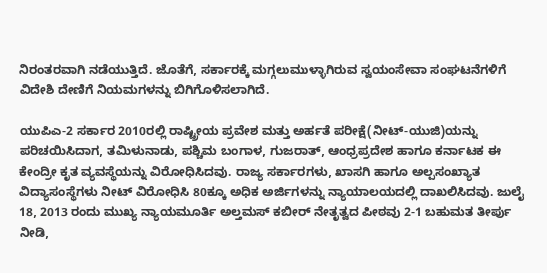ನಿರಂತರವಾಗಿ ನಡೆಯುತ್ತಿದೆ. ಜೊತೆಗೆ, ಸರ್ಕಾರಕ್ಕೆ ಮಗ್ಗಲುಮುಳ್ಳಾಗಿರುವ ಸ್ವಯಂಸೇವಾ ಸಂಘಟನೆಗಳಿಗೆ ವಿದೇಶಿ ದೇಣಿಗೆ ನಿಯಮಗಳನ್ನು ಬಿಗಿಗೊಳಿಸಲಾಗಿದೆ.

ಯುಪಿಎ-2 ಸರ್ಕಾರ 2010ರಲ್ಲಿ ರಾಷ್ಟ್ರೀಯ ಪ್ರವೇಶ ಮತ್ತು ಅರ್ಹತೆ ಪರೀಕ್ಷೆ(ನೀಟ್-ಯುಜಿ)ಯನ್ನು ಪರಿಚಯಿಸಿದಾಗ, ತಮಿಳುನಾಡು, ಪಶ್ಚಿಮ ಬಂಗಾಳ, ಗುಜರಾತ್‌, ಆಂಧ್ರಪ್ರದೇಶ ಹಾಗೂ ಕರ್ನಾಟಕ ಈ ಕೇಂದ್ರೀ ಕೃತ ವ್ಯವಸ್ಥೆಯನ್ನು ವಿರೋಧಿಸಿದವು. ರಾಜ್ಯ ಸರ್ಕಾರಗಳು, ಖಾಸಗಿ ಹಾಗೂ ಅಲ್ಪಸಂಖ್ಯಾತ ವಿದ್ಯಾಸಂಸ್ಥೆಗಳು ನೀಟ್‌ ವಿರೋಧಿಸಿ 80ಕ್ಕೂ ಅಧಿಕ ಅರ್ಜಿಗಳನ್ನು ನ್ಯಾಯಾಲಯದಲ್ಲಿ ದಾಖಲಿಸಿದವು. ಜುಲೈ 18, 2013 ರಂದು ಮುಖ್ಯ ನ್ಯಾಯಮೂರ್ತಿ ಅಲ್ತಮಸ್‌ ಕಬೀರ್‌ ನೇತೃತ್ವದ ಪೀಠವು 2-1 ಬಹುಮತ ತೀರ್ಪು ನೀಡಿ,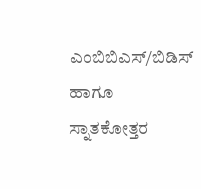ಎಂಬಿಬಿಎಸ್/ಬಿಡಿಸ್‌ ಹಾಗೂ ಸ್ನಾತಕೋತ್ತರ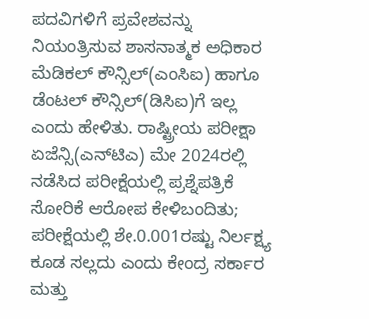ಪದವಿಗಳಿಗೆ ಪ್ರವೇಶವನ್ನು ನಿಯಂತ್ರಿಸುವ ಶಾಸನಾತ್ಮಕ ಅಧಿಕಾರ ಮೆಡಿಕಲ್‌ ಕೌನ್ಸಿಲ್(ಎಂಸಿಐ) ಹಾಗೂ ಡೆಂಟಲ್‌ ಕೌನ್ಸಿಲ್(ಡಿಸಿಐ)ಗೆ ಇಲ್ಲ ಎಂದು ಹೇಳಿತು. ರಾಷ್ಟ್ರೀಯ ಪರೀಕ್ಷಾ ಏಜೆನ್ಸಿ(ಎನ್‌ಟಿಎ) ಮೇ 2024ರಲ್ಲಿ ನಡೆಸಿದ ಪರೀಕ್ಷೆಯಲ್ಲಿ ಪ್ರಶ್ನೆಪತ್ರಿಕೆ ಸೋರಿಕೆ ಆರೋಪ ಕೇಳಿಬಂದಿತು; ಪರೀಕ್ಷೆಯಲ್ಲಿ ಶೇ.0.001ರಷ್ಟು ನಿರ್ಲಕ್ಷ್ಯ ಕೂಡ ಸಲ್ಲದು ಎಂದು ಕೇಂದ್ರ ಸರ್ಕಾರ ಮತ್ತು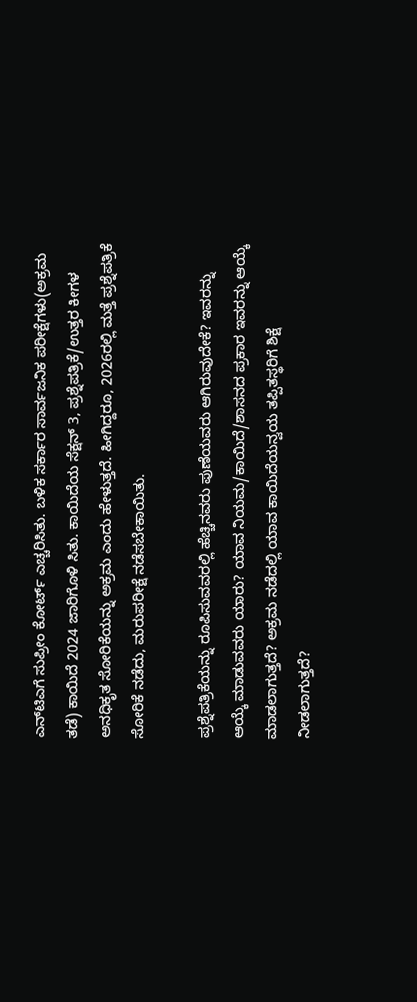ಎನ್‌ಟಿಎಗೆ ಸುಪ್ರೀಂ ಕೋರ್ಟ್‌ ಎಚ್ಚರಿಸಿತು. ಬಳಿಕ ಸರ್ಕಾರ ಸಾರ್ವಜನಿಕ ಪರೀಕ್ಷೆಗಳು(ಅಕ್ರಮ ತಡೆ) ಕಾಯಿದೆ 2024 ಜಾರಿಗೊಳಿ ಸಿತು. ಕಾಯಿದೆಯ ಸೆಕ್ಷನ್‌ 3, ಪ್ರಶ್ನೆಪತ್ರಿಕೆ/ಉತ್ತರ ಕೀಗಳ ಅನಧಿಕೃತ ಸೋರಿಕೆಯನ್ನು ಅಕ್ರಮ ಎಂದು ಹೇಳುತ್ತದೆ. ಹೀಗಿದ್ದರೂ, 2026ರಲ್ಲಿ ಮತ್ತೆ ಪ್ರಶ್ನೆಪತ್ರಿಕೆ ಸೋರಿಕೆ ನಡೆದು, ಮರುಪರೀಕ್ಷೆ ನಡೆಸಬೇಕಾಯಿತು.

ಪ್ರಶ್ನೆಪತ್ರಿಕೆಯನ್ನು ರೂಪಿಸುವವರಲ್ಲಿ ಹೆಚ್ಚಿನವರು ಪುಣೆಯವರು ಆಗಿರುವುದೇಕೆ? ಇವರನ್ನು ಆಯ್ಕೆ ಮಾಡುವವರು ಯಾರು? ಯಾವ ನಿಯಮ/ಕಾಯಿದೆ/ಶಾಸನದ ಪ್ರಕಾರ ಇವರನ್ನು ಆಯ್ಕೆ ಮಾಡಲಾಗುತ್ತದೆ? ಅಕ್ರಮ ನಡೆದಲ್ಲಿ ಯಾವ ಕಾಯಿದೆಯನ್ವಯ ತಪ್ಪಿತಸ್ಥರಿಗೆ ಶಿಕ್ಷೆ ನೀಡಲಾಗುತ್ತದೆ?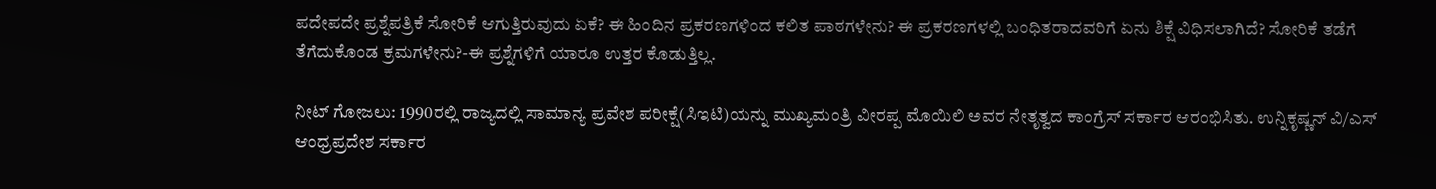ಪದೇಪದೇ ಪ್ರಶ್ನೆಪತ್ರಿಕೆ ಸೋರಿಕೆ ಆಗುತ್ತಿರುವುದು ಏಕೆ? ಈ ಹಿಂದಿನ ಪ್ರಕರಣಗಳಿಂದ ಕಲಿತ ಪಾಠಗಳೇನು? ಈ ಪ್ರಕರಣಗಳಲ್ಲಿ ಬಂಧಿತರಾದವರಿಗೆ ಏನು ಶಿಕ್ಷೆ ವಿಧಿಸಲಾಗಿದೆ? ಸೋರಿಕೆ ತಡೆಗೆ ತೆಗೆದುಕೊಂಡ ಕ್ರಮಗಳೇನು?-ಈ ಪ್ರಶ್ನೆಗಳಿಗೆ ಯಾರೂ ಉತ್ತರ ಕೊಡುತ್ತಿಲ್ಲ.

ನೀಟ್‌ ಗೋಜಲು: 1990ರಲ್ಲಿ ರಾಜ್ಯದಲ್ಲಿ ಸಾಮಾನ್ಯ ಪ್ರವೇಶ ಪರೀಕ್ಷೆ(ಸಿಇಟಿ)ಯನ್ನು ಮುಖ್ಯಮಂತ್ರಿ ವೀರಪ್ಪ ಮೊಯಿಲಿ ಅವರ ನೇತೃತ್ವದ ಕಾಂಗ್ರೆಸ್‌ ಸರ್ಕಾರ ಆರಂಭಿಸಿತು. ಉನ್ನಿಕೃಷ್ಣನ್‌ ವಿ/ಎಸ್‌ ಆಂಧ್ರಪ್ರದೇಶ ಸರ್ಕಾರ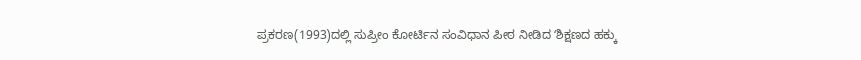ಪ್ರಕರಣ(1993)ದಲ್ಲಿ ಸುಪ್ರೀಂ ಕೋರ್ಟಿನ ಸಂವಿಧಾನ ಪೀಠ ನೀಡಿದ ʻಶಿಕ್ಷಣದ ಹಕ್ಕು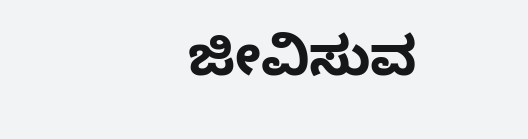ಜೀವಿಸುವ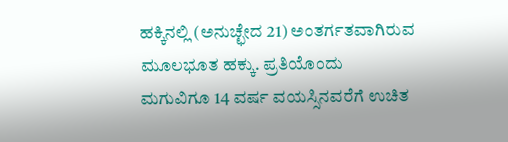ಹಕ್ಕಿನಲ್ಲಿ (ಅನುಚ್ಛೇದ 21) ಅಂತರ್ಗತವಾಗಿರುವ ಮೂಲಭೂತ ಹಕ್ಕು. ಪ್ರತಿಯೊಂದು ಮಗುವಿಗೂ 14 ವರ್ಷ ವಯಸ್ಸಿನವರೆಗೆ ಉಚಿತ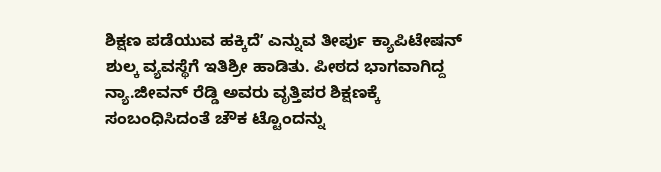ಶಿಕ್ಷಣ ಪಡೆಯುವ ಹಕ್ಕಿದೆʼ ಎನ್ನುವ ತೀರ್ಪು ಕ್ಯಾಪಿಟೇಷನ್‌ ಶುಲ್ಕ ವ್ಯವಸ್ಥೆಗೆ ಇತಿಶ್ರೀ ಹಾಡಿತು. ಪೀಠದ ಭಾಗವಾಗಿದ್ದ ನ್ಯಾ.ಜೀವನ್‌ ರೆಡ್ಡಿ ಅವರು ವೃತ್ತಿಪರ ಶಿಕ್ಷಣಕ್ಕೆ ಸಂಬಂಧಿಸಿದಂತೆ ಚೌಕ ಟ್ಟೊಂದನ್ನು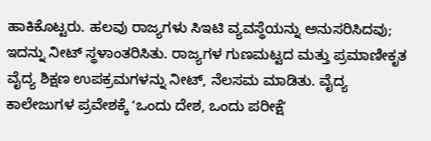ಹಾಕಿಕೊಟ್ಟರು. ಹಲವು ರಾಜ್ಯಗಳು ಸಿಇಟಿ ವ್ಯವಸ್ಥೆಯನ್ನು ಅನುಸರಿಸಿದವು; ಇದನ್ನು ನೀಟ್‌ ಸ್ಥಳಾಂತರಿಸಿತು. ರಾಜ್ಯಗಳ ಗುಣಮಟ್ಟದ ಮತ್ತು ಪ್ರಮಾಣೀಕೃತ ವೈದ್ಯ ಶಿಕ್ಷಣ ಉಪಕ್ರಮಗಳನ್ನು ನೀಟ್‌, ನೆಲಸಮ ಮಾಡಿತು. ವೈದ್ಯ ಕಾಲೇಜುಗಳ ಪ್ರವೇಶಕ್ಕೆ ʻಒಂದು ದೇಶ, ಒಂದು ಪರೀಕ್ಷೆʼ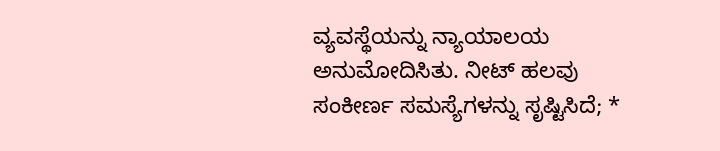ವ್ಯವಸ್ಥೆಯನ್ನು ನ್ಯಾಯಾಲಯ ಅನುಮೋದಿಸಿತು. ನೀಟ್‌ ಹಲವು ಸಂಕೀರ್ಣ ಸಮಸ್ಯೆಗಳನ್ನು ಸೃಷ್ಟಿಸಿದೆ; *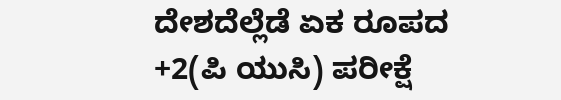ದೇಶದೆಲ್ಲೆಡೆ ಏಕ ರೂಪದ +2(ಪಿ ಯುಸಿ) ಪರೀಕ್ಷೆ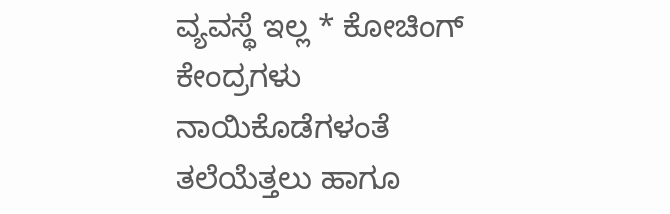ವ್ಯವಸ್ಥೆ ಇಲ್ಲ * ಕೋಚಿಂಗ್‌ ಕೇಂದ್ರಗಳು ನಾಯಿಕೊಡೆಗಳಂತೆ ತಲೆಯೆತ್ತಲು ಹಾಗೂ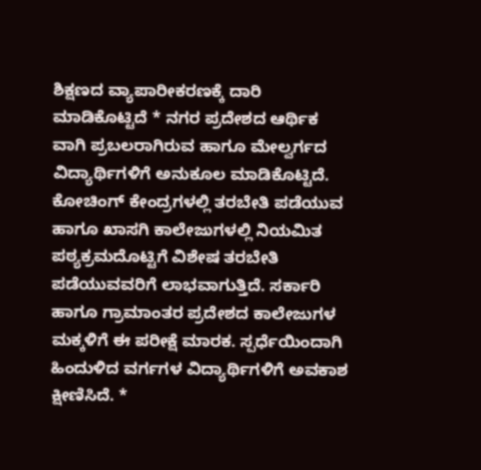ಶಿಕ್ಷಣದ ವ್ಯಾಪಾರೀಕರಣಕ್ಕೆ ದಾರಿ ಮಾಡಿಕೊಟ್ಟಿದೆ * ನಗರ ಪ್ರದೇಶದ ಆರ್ಥಿಕ ವಾಗಿ ಪ್ರಬಲರಾಗಿರುವ ಹಾಗೂ ಮೇಲ್ವರ್ಗದ ವಿದ್ಯಾರ್ಥಿಗಳಿಗೆ ಅನುಕೂಲ ಮಾಡಿಕೊಟ್ಟಿದೆ. ಕೋಚಿಂಗ್‌ ಕೇಂದ್ರಗಳಲ್ಲಿ ತರಬೇತಿ ಪಡೆಯುವ ಹಾಗೂ ಖಾಸಗಿ ಕಾಲೇಜುಗಳಲ್ಲಿ ನಿಯಮಿತ ಪಠ್ಯಕ್ರಮದೊಟ್ಟಿಗೆ ವಿಶೇಷ ತರಬೇತಿ ಪಡೆಯುವವರಿಗೆ ಲಾಭವಾಗುತ್ತಿದೆ. ಸರ್ಕಾರಿ ಹಾಗೂ ಗ್ರಾಮಾಂತರ ಪ್ರದೇಶದ ಕಾಲೇಜುಗಳ ಮಕ್ಕಳಿಗೆ ಈ ಪರೀಕ್ಷೆ ಮಾರಕ. ಸ್ಪರ್ಧೆಯಿಂದಾಗಿ ಹಿಂದುಳಿದ ವರ್ಗಗಳ ವಿದ್ಯಾರ್ಥಿಗಳಿಗೆ ಅವಕಾಶ ಕ್ಷೀಣಿಸಿದೆ. *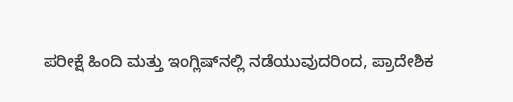ಪರೀಕ್ಷೆ ಹಿಂದಿ ಮತ್ತು ಇಂಗ್ಲಿಷ್‌ನಲ್ಲಿ ನಡೆಯುವುದರಿಂದ, ಪ್ರಾದೇಶಿಕ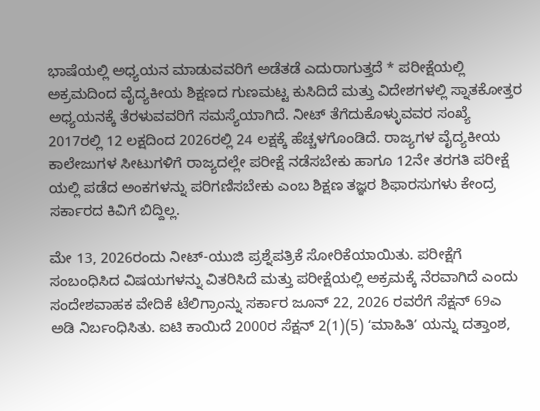ಭಾಷೆಯಲ್ಲಿ ಅಧ್ಯಯನ ಮಾಡುವವರಿಗೆ ಅಡೆತಡೆ ಎದುರಾಗುತ್ತದೆ * ಪರೀಕ್ಷೆಯಲ್ಲಿ ಅಕ್ರಮದಿಂದ ವೈದ್ಯಕೀಯ ಶಿಕ್ಷಣದ ಗುಣಮಟ್ಟ ಕುಸಿದಿದೆ ಮತ್ತು ವಿದೇಶಗಳಲ್ಲಿ ಸ್ನಾತಕೋತ್ತರ ಅಧ್ಯಯನಕ್ಕೆ ತೆರಳುವವರಿಗೆ ಸಮಸ್ಯೆಯಾಗಿದೆ. ನೀಟ್‌ ತೆಗೆದುಕೊಳ್ಳುವವರ ಸಂಖ್ಯೆ 2017ರಲ್ಲಿ 12 ಲಕ್ಷದಿಂದ 2026ರಲ್ಲಿ 24 ಲಕ್ಷಕ್ಕೆ ಹೆಚ್ಚಳಗೊಂಡಿದೆ. ರಾಜ್ಯಗಳ ವೈದ್ಯಕೀಯ ಕಾಲೇಜುಗಳ ಸೀಟುಗಳಿಗೆ ರಾಜ್ಯದಲ್ಲೇ ಪರೀಕ್ಷೆ ನಡೆಸಬೇಕು ಹಾಗೂ 12ನೇ ತರಗತಿ ಪರೀಕ್ಷೆ ಯಲ್ಲಿ ಪಡೆದ ಅಂಕಗಳನ್ನು ಪರಿಗಣಿಸಬೇಕು ಎಂಬ ಶಿಕ್ಷಣ ತಜ್ಞರ ಶಿಫಾರಸುಗಳು ಕೇಂದ್ರ ಸರ್ಕಾರದ ಕಿವಿಗೆ ಬಿದ್ದಿಲ್ಲ.

ಮೇ 13, 2026ರಂದು ನೀಟ್‌-ಯುಜಿ ಪ್ರಶ್ನೆಪತ್ರಿಕೆ ಸೋರಿಕೆಯಾಯಿತು. ಪರೀಕ್ಷೆಗೆ ಸಂಬಂಧಿಸಿದ ವಿಷಯಗಳನ್ನು ವಿತರಿಸಿದೆ ಮತ್ತು ಪರೀಕ್ಷೆಯಲ್ಲಿ ಅಕ್ರಮಕ್ಕೆ ನೆರವಾಗಿದೆ ಎಂದು ಸಂದೇಶವಾಹಕ ವೇದಿಕೆ ಟೆಲಿಗ್ರಾಂನ್ನು ಸರ್ಕಾರ ಜೂನ್‌ 22, 2026 ರವರೆಗೆ ಸೆಕ್ಷನ್‌ 69ಎ ಅಡಿ ನಿರ್ಬಂಧಿಸಿತು. ಐಟಿ ಕಾಯಿದೆ 2000ರ ಸೆಕ್ಷನ್‌ 2(1)(5) ʻಮಾಹಿತಿʼ ಯನ್ನು ದತ್ತಾಂಶ,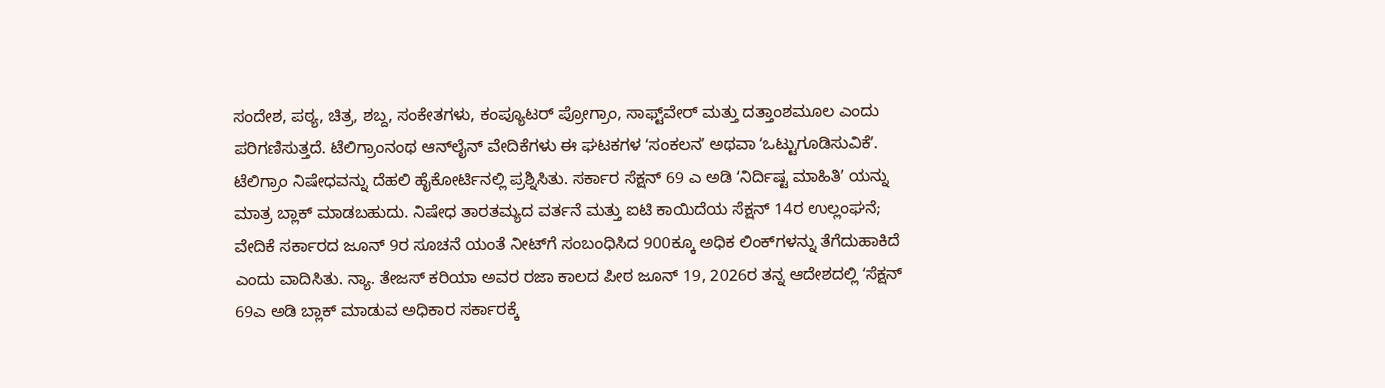ಸಂದೇಶ, ಪಠ್ಯ, ಚಿತ್ರ, ಶಬ್ದ, ಸಂಕೇತಗಳು, ಕಂಪ್ಯೂಟರ್‌ ಪ್ರೋಗ್ರಾಂ, ಸಾಫ್ಟ್‌ವೇರ್‌ ಮತ್ತು ದತ್ತಾಂಶಮೂಲ ಎಂದು ಪರಿಗಣಿಸುತ್ತದೆ. ಟೆಲಿಗ್ರಾಂನಂಥ ಆನ್‌ಲೈನ್‌ ವೇದಿಕೆಗಳು ಈ ಘಟಕಗಳ ʻಸಂಕಲನʼ ಅಥವಾ ʻಒಟ್ಟುಗೂಡಿಸುವಿಕೆʼ. ಟೆಲಿಗ್ರಾಂ ನಿಷೇಧವನ್ನು ದೆಹಲಿ ಹೈಕೋರ್ಟಿನಲ್ಲಿ ಪ್ರಶ್ನಿಸಿತು. ಸರ್ಕಾರ ಸೆಕ್ಷನ್‌ 69 ಎ ಅಡಿ ʻನಿರ್ದಿಷ್ಟ ಮಾಹಿತಿʼ ಯನ್ನು ಮಾತ್ರ ಬ್ಲಾಕ್‌ ಮಾಡಬಹುದು. ನಿಷೇಧ ತಾರತಮ್ಯದ ವರ್ತನೆ ಮತ್ತು ಐಟಿ ಕಾಯಿದೆಯ ಸೆಕ್ಷನ್‌ 14ರ ಉಲ್ಲಂಘನೆ; ವೇದಿಕೆ ಸರ್ಕಾರದ ಜೂನ್‌ 9ರ ಸೂಚನೆ ಯಂತೆ ನೀಟ್‌ಗೆ ಸಂಬಂಧಿಸಿದ 900ಕ್ಕೂ ಅಧಿಕ ಲಿಂಕ್‌ಗಳನ್ನು ತೆಗೆದುಹಾಕಿದೆ ಎಂದು ವಾದಿಸಿತು. ನ್ಯಾ. ತೇಜಸ್‌ ಕರಿಯಾ ಅವರ ರಜಾ ಕಾಲದ ಪೀಠ ಜೂನ್‌ 19, 2026ರ ತನ್ನ ಆದೇಶದಲ್ಲಿ ʻಸೆಕ್ಷನ್‌ 69ಎ ಅಡಿ ಬ್ಲಾಕ್‌ ಮಾಡುವ ಅಧಿಕಾರ ಸರ್ಕಾರಕ್ಕೆ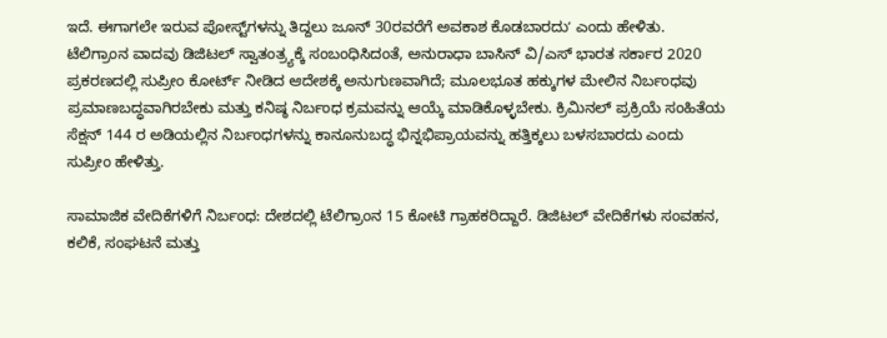ಇದೆ. ಈಗಾಗಲೇ ಇರುವ ಪೋಸ್ಟ್‌ಗಳನ್ನು ತಿದ್ದಲು ಜೂನ್‌ 30ರವರೆಗೆ ಅವಕಾಶ ಕೊಡಬಾರದುʼ ಎಂದು ಹೇಳಿತು. ಟೆಲಿಗ್ರಾಂನ ವಾದವು ಡಿಜಿಟಲ್‌ ಸ್ವಾತಂತ್ರ್ಯಕ್ಕೆ ಸಂಬಂಧಿಸಿದಂತೆ, ಅನುರಾಧಾ ಬಾಸಿನ್‌ ವಿ/ಎಸ್‌ ಭಾರತ ಸರ್ಕಾರ 2020 ಪ್ರಕರಣದಲ್ಲಿ ಸುಪ್ರೀಂ ಕೋರ್ಟ್‌ ನೀಡಿದ ಆದೇಶಕ್ಕೆ ಅನುಗುಣವಾಗಿದೆ; ಮೂಲಭೂತ ಹಕ್ಕುಗಳ ಮೇಲಿನ ನಿರ್ಬಂಧವು ಪ್ರಮಾಣಬದ್ಧವಾಗಿರಬೇಕು ಮತ್ತು ಕನಿಷ್ಠ ನಿರ್ಬಂಧ ಕ್ರಮವನ್ನು ಆಯ್ಕೆ ಮಾಡಿಕೊಳ್ಳಬೇಕು. ಕ್ರಿಮಿನಲ್ ಪ್ರಕ್ರಿಯೆ ಸಂಹಿತೆಯ ಸೆಕ್ಷನ್ 144 ರ ಅಡಿಯಲ್ಲಿನ ನಿರ್ಬಂಧಗಳನ್ನು ಕಾನೂನುಬದ್ಧ ಭಿನ್ನಭಿಪ್ರಾಯವನ್ನು ಹತ್ತಿಕ್ಕಲು ಬಳಸಬಾರದು ಎಂದು ಸುಪ್ರೀಂ ಹೇಳಿತ್ತು.

ಸಾಮಾಜಿಕ ವೇದಿಕೆಗಳಿಗೆ ನಿರ್ಬಂಧ: ದೇಶದಲ್ಲಿ ಟೆಲಿಗ್ರಾಂನ 15 ಕೋಟಿ ಗ್ರಾಹಕರಿದ್ದಾರೆ. ಡಿಜಿಟಲ್‌ ವೇದಿಕೆಗಳು ಸಂವಹನ, ಕಲಿಕೆ, ಸಂಘಟನೆ ಮತ್ತು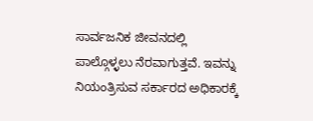ಸಾರ್ವಜನಿಕ ಜೀವನದಲ್ಲಿ ಪಾಲ್ಗೊಳ್ಳಲು ನೆರವಾಗುತ್ತವೆ. ಇವನ್ನು ನಿಯಂತ್ರಿಸುವ ಸರ್ಕಾರದ ಅಧಿಕಾರಕ್ಕೆ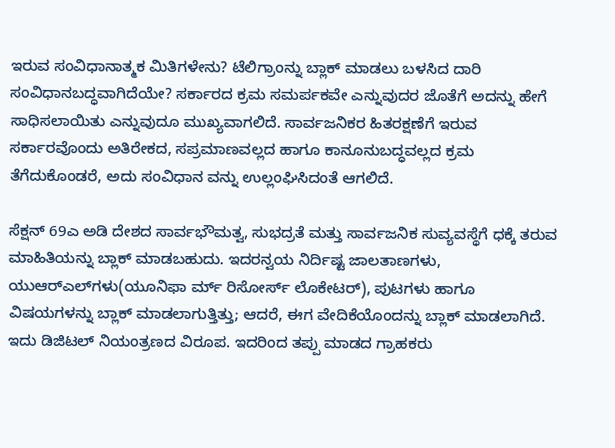ಇರುವ ಸಂವಿಧಾನಾತ್ಮಕ ಮಿತಿಗಳೇನು? ಟೆಲಿಗ್ರಾಂನ್ನು ಬ್ಲಾಕ್‌ ಮಾಡಲು ಬಳಸಿದ ದಾರಿ ಸಂವಿಧಾನಬದ್ಧವಾಗಿದೆಯೇ? ಸರ್ಕಾರದ ಕ್ರಮ ಸಮರ್ಪಕವೇ ಎನ್ನುವುದರ ಜೊತೆಗೆ ಅದನ್ನು ಹೇಗೆ ಸಾಧಿಸಲಾಯಿತು ಎನ್ನುವುದೂ ಮುಖ್ಯವಾಗಲಿದೆ. ಸಾರ್ವಜನಿಕರ ಹಿತರಕ್ಷಣೆಗೆ ಇರುವ ಸರ್ಕಾರವೊಂದು ಅತಿರೇಕದ, ಸಪ್ರಮಾಣವಲ್ಲದ ಹಾಗೂ ಕಾನೂನುಬದ್ಧವಲ್ಲದ ಕ್ರಮ ತೆಗೆದುಕೊಂಡರೆ, ಅದು ಸಂವಿಧಾನ ವನ್ನು ಉಲ್ಲಂಘಿಸಿದಂತೆ ಆಗಲಿದೆ.

ಸೆಕ್ಷನ್‌ 69ಎ ಅಡಿ ದೇಶದ ಸಾರ್ವಭೌಮತ್ವ, ಸುಭದ್ರತೆ ಮತ್ತು ಸಾರ್ವಜನಿಕ ಸುವ್ಯವಸ್ಥೆಗೆ ಧಕ್ಕೆ ತರುವ ಮಾಹಿತಿಯನ್ನು ಬ್ಲಾಕ್‌ ಮಾಡಬಹುದು. ಇದರನ್ವಯ ನಿರ್ದಿಷ್ಟ ಜಾಲತಾಣಗಳು, ಯುಆರ್‌ಎಲ್‌ಗಳು(ಯೂನಿಫಾ ರ್ಮ್‌ ರಿಸೋರ್ಸ್‌ ಲೊಕೇಟರ್), ಪುಟಗಳು ಹಾಗೂ ವಿಷಯಗಳನ್ನು ಬ್ಲಾಕ್‌ ಮಾಡಲಾಗುತ್ತಿತ್ತು; ಆದರೆ, ಈಗ ವೇದಿಕೆಯೊಂದನ್ನು ಬ್ಲಾಕ್‌ ಮಾಡಲಾಗಿದೆ. ಇದು ಡಿಜಿಟಲ್‌ ನಿಯಂತ್ರಣದ ವಿರೂಪ. ಇದರಿಂದ ತಪ್ಪು ಮಾಡದ ಗ್ರಾಹಕರು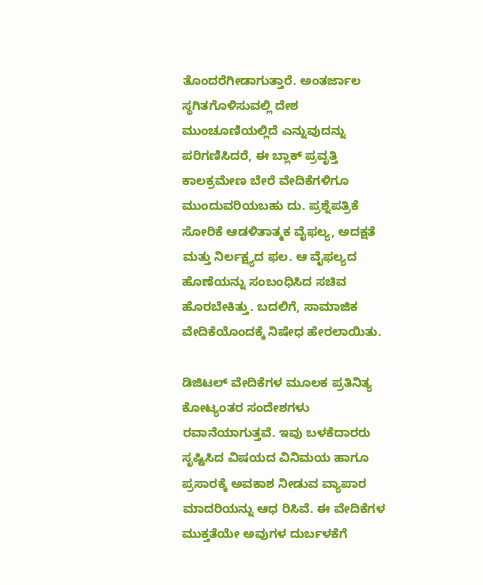ತೊಂದರೆಗೀಡಾಗುತ್ತಾರೆ. ಅಂತರ್ಜಾಲ ಸ್ಥಗಿತಗೊಳಿಸುವಲ್ಲಿ ದೇಶ ಮುಂಚೂಣಿಯಲ್ಲಿದೆ ಎನ್ನುವುದನ್ನು ಪರಿಗಣಿಸಿದರೆ, ಈ ಬ್ಲಾಕ್‌ ಪ್ರವೃತ್ತಿ ಕಾಲಕ್ರಮೇಣ ಬೇರೆ ವೇದಿಕೆಗಳಿಗೂ ಮುಂದುವರಿಯಬಹು ದು. ಪ್ರಶ್ನೆಪತ್ರಿಕೆ ಸೋರಿಕೆ ಆಡಳಿತಾತ್ಮಕ ವೈಫಲ್ಯ, ಅದಕ್ಷತೆ ಮತ್ತು ನಿರ್ಲಕ್ಷ್ಯದ ಫಲ. ಆ ವೈಫಲ್ಯದ ಹೊಣೆಯನ್ನು ಸಂಬಂಧಿಸಿದ ಸಚಿವ ಹೊರಬೇಕಿತ್ತು. ಬದಲಿಗೆ, ಸಾಮಾಜಿಕ ವೇದಿಕೆಯೊಂದಕ್ಕೆ ನಿಷೇಧ ಹೇರಲಾಯಿತು.

ಡಿಜಿಟಲ್‌ ವೇದಿಕೆಗಳ ಮೂಲಕ ಪ್ರತಿನಿತ್ಯ ಕೋಟ್ಯಂತರ ಸಂದೇಶಗಳು ರವಾನೆಯಾಗುತ್ತವೆ. ಇವು ಬಳಕೆದಾರರು ಸೃಷ್ಟಿಸಿದ ವಿಷಯದ ವಿನಿಮಯ ಹಾಗೂ ಪ್ರಸಾರಕ್ಕೆ ಅವಕಾಶ ನೀಡುವ ವ್ಯಾಪಾರ ಮಾದರಿಯನ್ನು ಆಧ ರಿಸಿವೆ. ಈ ವೇದಿಕೆಗಳ ಮುಕ್ತತೆಯೇ ಅವುಗಳ ದುರ್ಬಳಕೆಗೆ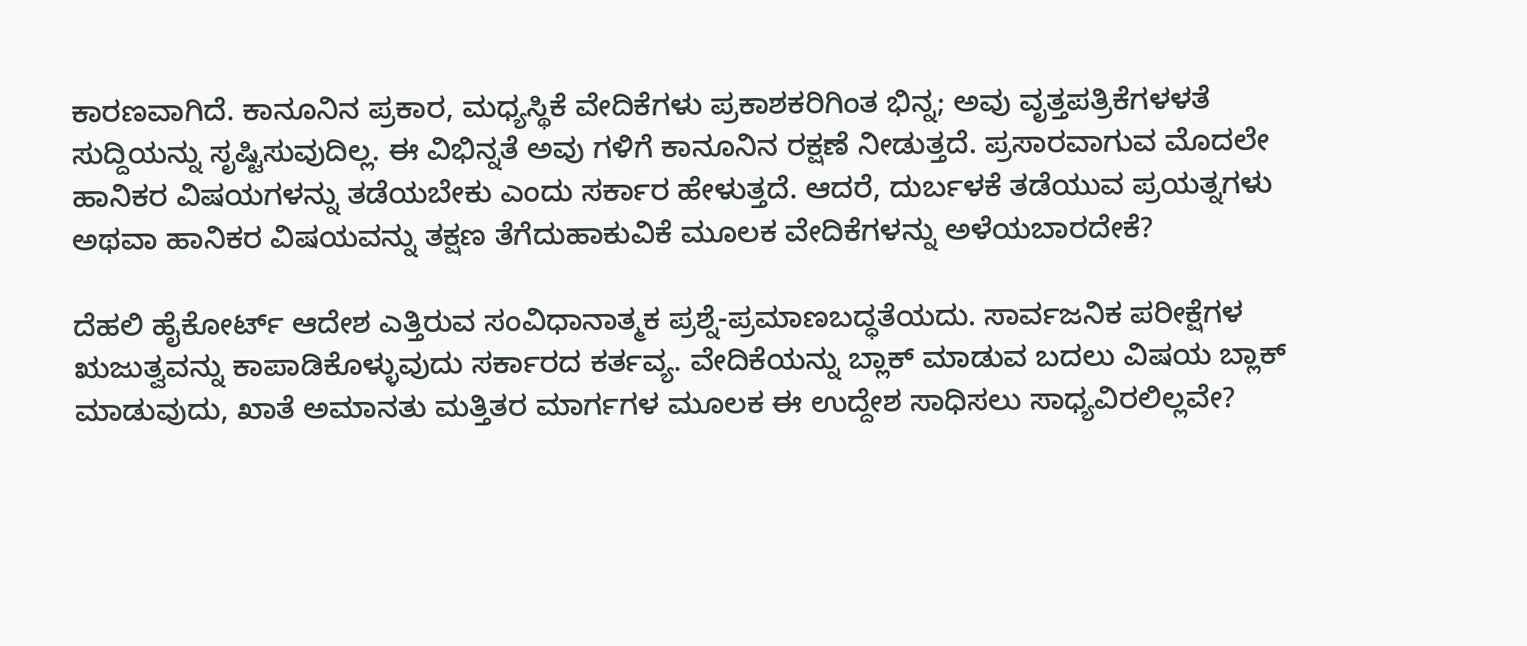ಕಾರಣವಾಗಿದೆ. ಕಾನೂನಿನ ಪ್ರಕಾರ, ಮಧ್ಯಸ್ಥಿಕೆ ವೇದಿಕೆಗಳು ಪ್ರಕಾಶಕರಿಗಿಂತ ಭಿನ್ನ; ಅವು ವೃತ್ತಪತ್ರಿಕೆಗಳಳತೆ ಸುದ್ದಿಯನ್ನು ಸೃಷ್ಟಿಸುವುದಿಲ್ಲ. ಈ ವಿಭಿನ್ನತೆ ಅವು ಗಳಿಗೆ ಕಾನೂನಿನ ರಕ್ಷಣೆ ನೀಡುತ್ತದೆ. ಪ್ರಸಾರವಾಗುವ ಮೊದಲೇ ಹಾನಿಕರ ವಿಷಯಗಳನ್ನು ತಡೆಯಬೇಕು ಎಂದು ಸರ್ಕಾರ ಹೇಳುತ್ತದೆ. ಆದರೆ, ದುರ್ಬಳಕೆ ತಡೆಯುವ ಪ್ರಯತ್ನಗಳು ಅಥವಾ ಹಾನಿಕರ ವಿಷಯವನ್ನು ತಕ್ಷಣ ತೆಗೆದುಹಾಕುವಿಕೆ ಮೂಲಕ ವೇದಿಕೆಗಳನ್ನು ಅಳೆಯಬಾರದೇಕೆ?

ದೆಹಲಿ ಹೈಕೋರ್ಟ್‌ ಆದೇಶ ಎತ್ತಿರುವ ಸಂವಿಧಾನಾತ್ಮಕ ಪ್ರಶ್ನೆ-ಪ್ರಮಾಣಬದ್ಧತೆಯದು. ಸಾರ್ವಜನಿಕ ಪರೀಕ್ಷೆಗಳ ಋಜುತ್ವವನ್ನು ಕಾಪಾಡಿಕೊಳ್ಳುವುದು ಸರ್ಕಾರದ ಕರ್ತವ್ಯ. ವೇದಿಕೆಯನ್ನು ಬ್ಲಾಕ್‌ ಮಾಡುವ ಬದಲು ವಿಷಯ ಬ್ಲಾಕ್‌ ಮಾಡುವುದು, ಖಾತೆ ಅಮಾನತು ಮತ್ತಿತರ ಮಾರ್ಗಗಳ ಮೂಲಕ ಈ ಉದ್ದೇಶ ಸಾಧಿಸಲು ಸಾಧ್ಯವಿರಲಿಲ್ಲವೇ?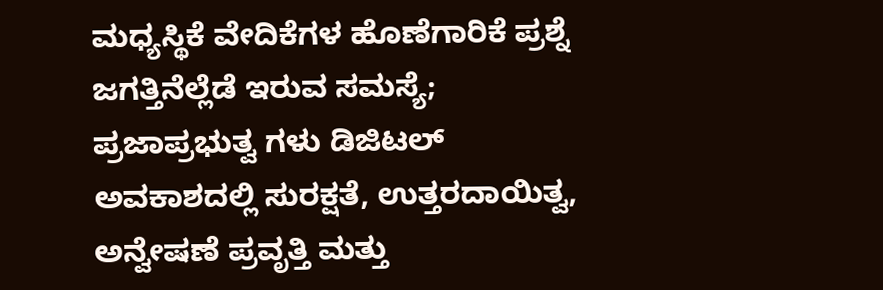ಮಧ್ಯಸ್ಥಿಕೆ ವೇದಿಕೆಗಳ ಹೊಣೆಗಾರಿಕೆ ಪ್ರಶ್ನೆ ಜಗತ್ತಿನೆಲ್ಲೆಡೆ ಇರುವ ಸಮಸ್ಯೆ; ಪ್ರಜಾಪ್ರಭುತ್ವ ಗಳು ಡಿಜಿಟಲ್‌ ಅವಕಾಶದಲ್ಲಿ ಸುರಕ್ಷತೆ, ಉತ್ತರದಾಯಿತ್ವ, ಅನ್ವೇಷಣೆ ಪ್ರವೃತ್ತಿ ಮತ್ತು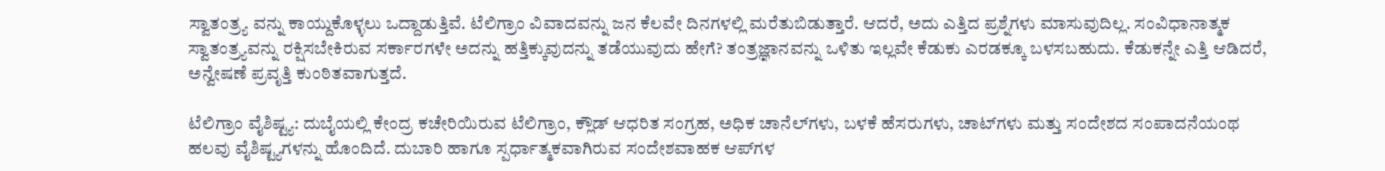ಸ್ವಾತಂತ್ರ್ಯ ವನ್ನು ಕಾಯ್ದುಕೊಳ್ಳಲು ಒದ್ದಾಡುತ್ತಿವೆ. ಟೆಲಿಗ್ರಾಂ ವಿವಾದವನ್ನು ಜನ ಕೆಲವೇ ದಿನಗಳಲ್ಲಿ ಮರೆತುಬಿಡುತ್ತಾರೆ. ಆದರೆ, ಅದು ಎತ್ತಿದ ಪ್ರಶ್ನೆಗಳು ಮಾಸುವುದಿಲ್ಲ. ಸಂವಿಧಾನಾತ್ಮಕ ಸ್ವಾತಂತ್ರ್ಯವನ್ನು ರಕ್ಷಿಸಬೇಕಿರುವ ಸರ್ಕಾರಗಳೇ ಅದನ್ನು ಹತ್ತಿಕ್ಕುವುದನ್ನು ತಡೆಯುವುದು ಹೇಗೆ? ತಂತ್ರಜ್ಞಾನವನ್ನು ಒಳಿತು ಇಲ್ಲವೇ ಕೆಡುಕು ಎರಡಕ್ಕೂ ಬಳಸಬಹುದು. ಕೆಡುಕನ್ನೇ ಎತ್ತಿ ಆಡಿದರೆ, ಅನ್ವೇಷಣೆ ಪ್ರವೃತ್ತಿ ಕುಂಠಿತವಾಗುತ್ತದೆ.

ಟೆಲಿಗ್ರಾಂ ವೈಶಿಷ್ಟ್ಯ: ದುಬೈಯಲ್ಲಿ ಕೇಂದ್ರ ಕಚೇರಿಯಿರುವ ಟೆಲಿಗ್ರಾಂ, ಕ್ಲೌಡ್‌ ಆಧರಿತ ಸಂಗ್ರಹ, ಅಧಿಕ ಚಾನೆಲ್‌ಗಳು, ಬಳಕೆ ಹೆಸರುಗಳು, ಚಾಟ್‌ಗಳು ಮತ್ತು ಸಂದೇಶದ ಸಂಪಾದನೆಯಂಥ ಹಲವು ವೈಶಿಷ್ಟ್ಯಗಳನ್ನು ಹೊಂದಿದೆ. ದುಬಾರಿ ಹಾಗೂ ಸ್ಪರ್ಧಾತ್ಮಕವಾಗಿರುವ ಸಂದೇಶವಾಹಕ ಆಪ್‌ಗಳ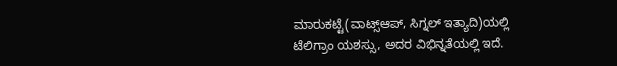ಮಾರುಕಟ್ಟೆ(ವಾಟ್ಸ್‌ಆಪ್‌, ಸಿಗ್ನಲ್‌ ಇತ್ಯಾದಿ)ಯಲ್ಲಿ ಟೆಲಿಗ್ರಾಂ ಯಶಸ್ಸು, ಅದರ ವಿಭಿನ್ನತೆಯಲ್ಲಿ ಇದೆ.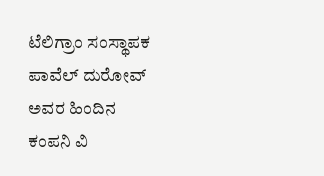ಟೆಲಿಗ್ರಾಂ ಸಂಸ್ಥಾಪಕ ಪಾವೆಲ್‌ ದುರೋವ್‌ ಅವರ ಹಿಂದಿನ ಕಂಪನಿ ವಿ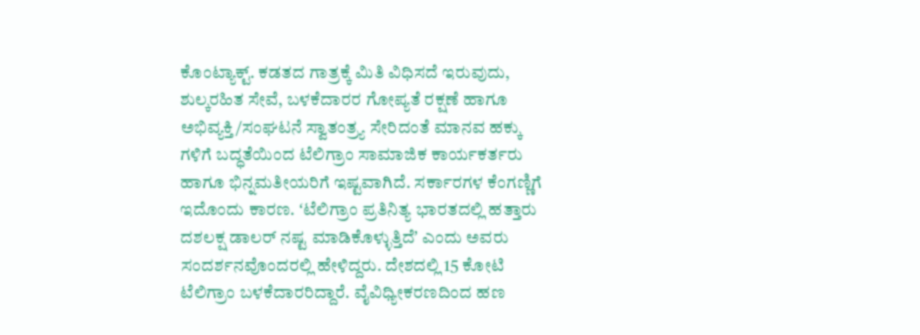ಕೊಂಟ್ಯಾಕ್ಟ್. ಕಡತದ ಗಾತ್ರಕ್ಕೆ ಮಿತಿ ವಿಧಿಸದೆ ಇರುವುದು, ಶುಲ್ಕರಹಿತ ಸೇವೆ, ಬಳಕೆದಾರರ ಗೋಪ್ಯತೆ ರಕ್ಷಣೆ ಹಾಗೂ ಅಭಿವ್ಯಕ್ತಿ/ಸಂಘಟನೆ ಸ್ವಾತಂತ್ರ್ಯ ಸೇರಿದಂತೆ ಮಾನವ ಹಕ್ಕು ಗಳಿಗೆ ಬದ್ಧತೆಯಿಂದ ಟೆಲಿಗ್ರಾಂ ಸಾಮಾಜಿಕ ಕಾರ್ಯಕರ್ತರು ಹಾಗೂ ಭಿನ್ನಮತೀಯರಿಗೆ ಇಷ್ಟವಾಗಿದೆ. ಸರ್ಕಾರಗಳ ಕೆಂಗಣ್ಣಿಗೆ ಇದೊಂದು ಕಾರಣ. ʻಟೆಲಿಗ್ರಾಂ ಪ್ರತಿನಿತ್ಯ ಭಾರತದಲ್ಲಿ ಹತ್ತಾರು ದಶಲಕ್ಷ ಡಾಲರ್‌ ನಷ್ಟ ಮಾಡಿಕೊಳ್ಳುತ್ತಿದೆʼ ಎಂದು ಅವರು ಸಂದರ್ಶನವೊಂದರಲ್ಲಿ ಹೇಳಿದ್ದರು. ದೇಶದಲ್ಲಿ 15 ಕೋಟಿ ಟೆಲಿಗ್ರಾಂ ಬಳಕೆದಾರರಿದ್ದಾರೆ. ವೈವಿಧ್ಯೀಕರಣದಿಂದ ಹಣ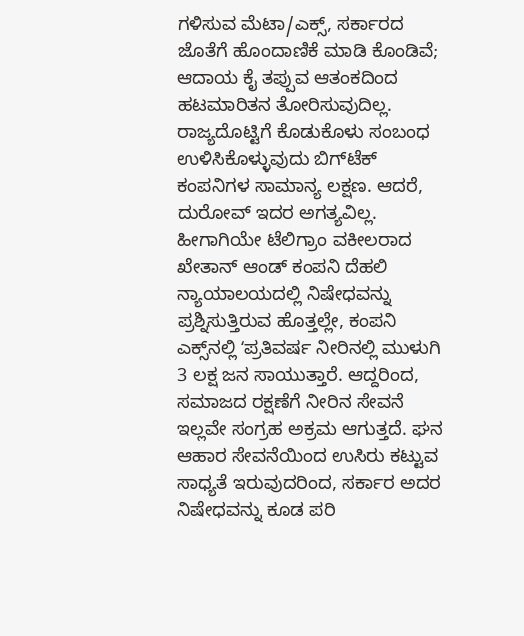ಗಳಿಸುವ ಮೆಟಾ/ಎಕ್ಸ್‌, ಸರ್ಕಾರದ ಜೊತೆಗೆ ಹೊಂದಾಣಿಕೆ ಮಾಡಿ ಕೊಂಡಿವೆ; ಆದಾಯ ಕೈ ತಪ್ಪುವ ಆತಂಕದಿಂದ ಹಟಮಾರಿತನ ತೋರಿಸುವುದಿಲ್ಲ. ರಾಜ್ಯದೊಟ್ಟಿಗೆ ಕೊಡುಕೊಳು ಸಂಬಂಧ ಉಳಿಸಿಕೊಳ್ಳುವುದು ಬಿಗ್‌ಟೆಕ್‌ ಕಂಪನಿಗಳ ಸಾಮಾನ್ಯ ಲಕ್ಷಣ. ಆದರೆ, ದುರೋವ್‌ ಇದರ ಅಗತ್ಯವಿಲ್ಲ. ಹೀಗಾಗಿಯೇ ಟೆಲಿಗ್ರಾಂ ವಕೀಲರಾದ ಖೇತಾನ್‌ ಆಂಡ್‌ ಕಂಪನಿ‌ ದೆಹಲಿ ನ್ಯಾಯಾಲಯದಲ್ಲಿ ನಿಷೇಧವನ್ನು ಪ್ರಶ್ನಿಸುತ್ತಿರುವ ಹೊತ್ತಲ್ಲೇ, ಕಂಪನಿ ಎಕ್ಸ್‌ನಲ್ಲಿ ʻಪ್ರತಿವರ್ಷ ನೀರಿನಲ್ಲಿ ಮುಳುಗಿ 3 ಲಕ್ಷ ಜನ ಸಾಯುತ್ತಾರೆ. ಆದ್ದರಿಂದ, ಸಮಾಜದ ರಕ್ಷಣೆಗೆ ನೀರಿನ ಸೇವನೆ ಇಲ್ಲವೇ ಸಂಗ್ರಹ ಅಕ್ರಮ ಆಗುತ್ತದೆ. ಘನ ಆಹಾರ ಸೇವನೆಯಿಂದ ಉಸಿರು ಕಟ್ಟುವ ಸಾಧ್ಯತೆ ಇರುವುದರಿಂದ, ಸರ್ಕಾರ ಅದರ ನಿಷೇಧವನ್ನು ಕೂಡ ಪರಿ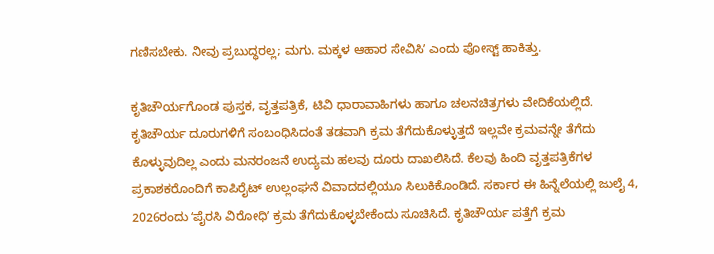ಗಣಿಸಬೇಕು. ನೀವು ಪ್ರಬುದ್ಧರಲ್ಲ; ಮಗು. ಮಕ್ಕಳ ಆಹಾರ ಸೇವಿಸಿʼ ಎಂದು ಪೋಸ್ಟ್‌ ಹಾಕಿತ್ತು.

ಕೃತಿಚೌರ್ಯಗೊಂಡ ಪುಸ್ತಕ, ವೃತ್ತಪತ್ರಿಕೆ, ಟಿವಿ ಧಾರಾವಾಹಿಗಳು ಹಾಗೂ ಚಲನಚಿತ್ರಗಳು ವೇದಿಕೆಯಲ್ಲಿದೆ. ಕೃತಿಚೌರ್ಯ ದೂರುಗಳಿಗೆ ಸಂಬಂಧಿಸಿದಂತೆ ತಡವಾಗಿ ಕ್ರಮ ತೆಗೆದುಕೊಳ್ಳುತ್ತದೆ ಇಲ್ಲವೇ ಕ್ರಮವನ್ನೇ ತೆಗೆದು ಕೊಳ್ಳುವುದಿಲ್ಲ ಎಂದು ಮನರಂಜನೆ ಉದ್ಯಮ ಹಲವು ದೂರು ದಾಖಲಿಸಿದೆ. ಕೆಲವು ಹಿಂದಿ ವೃತ್ತಪತ್ರಿಕೆಗಳ ಪ್ರಕಾಶಕರೊಂದಿಗೆ ಕಾಪಿರೈಟ್‌ ಉಲ್ಲಂಘನೆ ವಿವಾದದಲ್ಲಿಯೂ ಸಿಲುಕಿಕೊಂಡಿದೆ. ಸರ್ಕಾರ ಈ ಹಿನ್ನೆಲೆಯಲ್ಲಿ ಜುಲೈ 4, 2026ರಂದು ʻಪೈರಸಿ ವಿರೋಧಿʼ ಕ್ರಮ ತೆಗೆದುಕೊಳ್ಳಬೇಕೆಂದು ಸೂಚಿಸಿದೆ. ಕೃತಿಚೌರ್ಯ ಪತ್ತೆಗೆ ಕ್ರಮ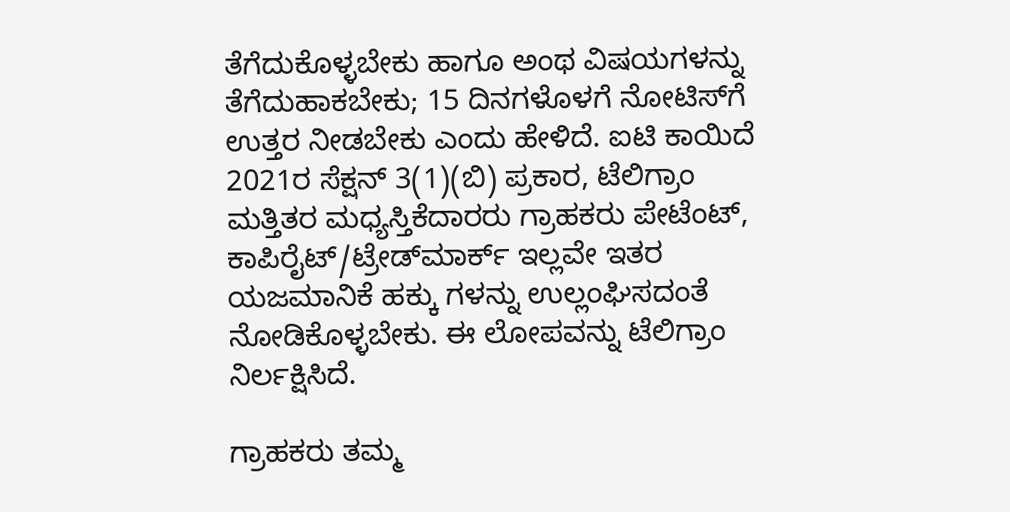ತೆಗೆದುಕೊಳ್ಳಬೇಕು ಹಾಗೂ ಅಂಥ ವಿಷಯಗಳನ್ನು ತೆಗೆದುಹಾಕಬೇಕು; 15 ದಿನಗಳೊಳಗೆ ನೋಟಿಸ್‌ಗೆ ಉತ್ತರ ನೀಡಬೇಕು ಎಂದು ಹೇಳಿದೆ. ಐಟಿ ಕಾಯಿದೆ 2021ರ ಸೆಕ್ಷನ್‌ 3(1)(ಬಿ) ಪ್ರಕಾರ, ಟೆಲಿಗ್ರಾಂ ಮತ್ತಿತರ ಮಧ್ಯಸ್ತಿಕೆದಾರರು ಗ್ರಾಹಕರು ಪೇಟೆಂಟ್‌, ಕಾಪಿರೈಟ್/ಟ್ರೇಡ್‌ಮಾರ್ಕ್‌ ಇಲ್ಲವೇ ಇತರ ಯಜಮಾನಿಕೆ ಹಕ್ಕು ಗಳನ್ನು ಉಲ್ಲಂಘಿಸದಂತೆ ನೋಡಿಕೊಳ್ಳಬೇಕು. ಈ ಲೋಪವನ್ನು ಟೆಲಿಗ್ರಾಂ ನಿರ್ಲಕ್ಷಿಸಿದೆ.

ಗ್ರಾಹಕರು ತಮ್ಮ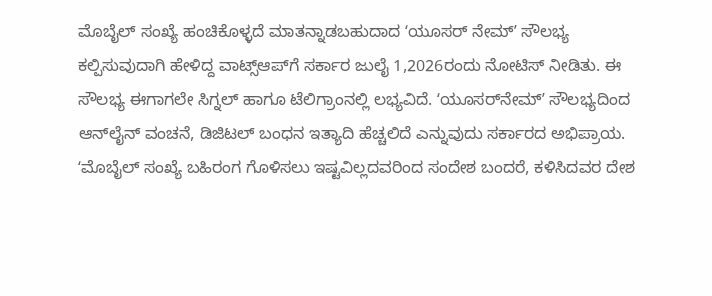ಮೊಬೈಲ್‌ ಸಂಖ್ಯೆ ಹಂಚಿಕೊಳ್ಳದೆ ಮಾತನ್ನಾಡಬಹುದಾದ ʻಯೂಸರ್‌ ನೇಮ್‌ʼ ಸೌಲಭ್ಯ ಕಲ್ಪಿಸುವುದಾಗಿ ಹೇಳಿದ್ದ ವಾಟ್ಸ್‌ಆಪ್‌ಗೆ ಸರ್ಕಾರ ಜುಲೈ 1,2026ರಂದು ನೋಟಿಸ್‌ ನೀಡಿತು. ಈ ಸೌಲಭ್ಯ ಈಗಾಗಲೇ ಸಿಗ್ನಲ್‌ ಹಾಗೂ ಟೆಲಿಗ್ರಾಂನಲ್ಲಿ ಲಭ್ಯವಿದೆ. ʻಯೂಸರ್‌ನೇಮ್‌ʼ ಸೌಲಭ್ಯದಿಂದ ಆನ್‌ಲೈನ್‌ ವಂಚನೆ, ಡಿಜಿಟಲ್‌ ಬಂಧನ ಇತ್ಯಾದಿ ಹೆಚ್ಚಲಿದೆ ಎನ್ನುವುದು ಸರ್ಕಾರದ ಅಭಿಪ್ರಾಯ. ʻಮೊಬೈಲ್‌ ಸಂಖ್ಯೆ ಬಹಿರಂಗ ಗೊಳಿಸಲು ಇಷ್ಟವಿಲ್ಲದವರಿಂದ ಸಂದೇಶ ಬಂದರೆ, ಕಳಿಸಿದವರ ದೇಶ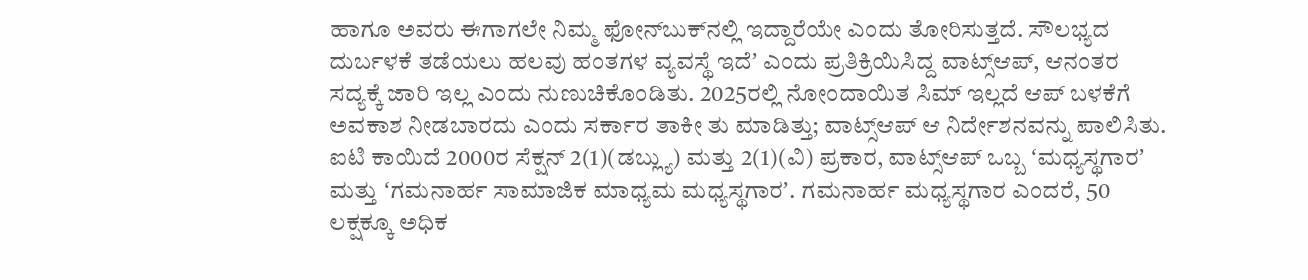ಹಾಗೂ ಅವರು ಈಗಾಗಲೇ ನಿಮ್ಮ ಫೋನ್‌ಬುಕ್‌ನಲ್ಲಿ ಇದ್ದಾರೆಯೇ ಎಂದು ತೋರಿಸುತ್ತದೆ. ಸೌಲಭ್ಯದ ದುರ್ಬಳಕೆ ತಡೆಯಲು ಹಲವು ಹಂತಗಳ ವ್ಯವಸ್ಥೆ ಇದೆʼ ಎಂದು ಪ್ರತಿಕ್ರಿಯಿಸಿದ್ದ ವಾಟ್ಸ್‌ಆಪ್‌, ಆನಂತರ ಸದ್ಯಕ್ಕೆ ಜಾರಿ ಇಲ್ಲ ಎಂದು ನುಣುಚಿಕೊಂಡಿತು. 2025ರಲ್ಲಿ ನೋಂದಾಯಿತ ಸಿಮ್‌ ಇಲ್ಲದೆ ಆಪ್‌ ಬಳಕೆಗೆ ಅವಕಾಶ ನೀಡಬಾರದು ಎಂದು ಸರ್ಕಾರ ತಾಕೀ ತು ಮಾಡಿತ್ತು; ವಾಟ್ಸ್‌ಆಪ್‌ ಆ ನಿರ್ದೇಶನವನ್ನು ಪಾಲಿಸಿತು. ಐಟಿ ಕಾಯಿದೆ 2000ರ ಸೆಕ್ಷನ್‌ 2(1)(ಡಬ್ಲ್ಯು) ಮತ್ತು 2(1)(ವಿ) ಪ್ರಕಾರ, ವಾಟ್ಸ್‌ಆಪ್‌ ಒಬ್ಬ ʻಮಧ್ಯಸ್ಥಗಾರʼ ಮತ್ತು ʻಗಮನಾರ್ಹ ಸಾಮಾಜಿಕ ಮಾಧ್ಯಮ ಮಧ್ಯಸ್ಥಗಾರʼ. ಗಮನಾರ್ಹ ಮಧ್ಯಸ್ಥಗಾರ ಎಂದರೆ, 50 ಲಕ್ಷಕ್ಕೂ ಅಧಿಕ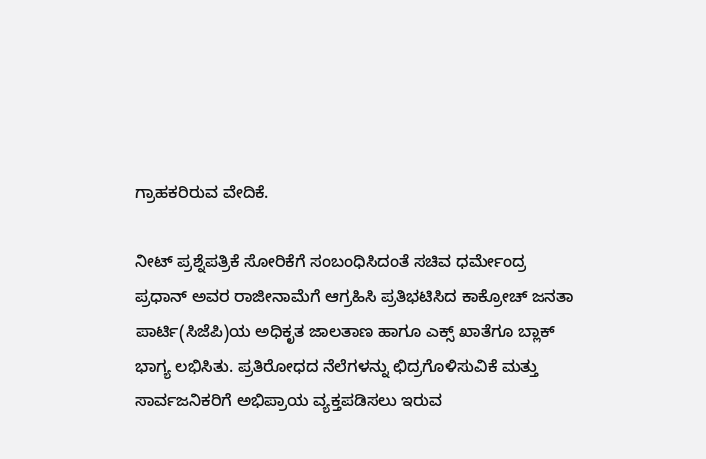ಗ್ರಾಹಕರಿರುವ ವೇದಿಕೆ.

ನೀಟ್‌ ಪ್ರಶ್ನೆಪತ್ರಿಕೆ ಸೋರಿಕೆಗೆ ಸಂಬಂಧಿಸಿದಂತೆ ಸಚಿವ ಧರ್ಮೇಂದ್ರ ಪ್ರಧಾನ್‌ ಅವರ ರಾಜೀನಾಮೆಗೆ ಆಗ್ರಹಿಸಿ ಪ್ರತಿಭಟಿಸಿದ ಕಾಕ್ರೋಚ್‌ ಜನತಾ ಪಾರ್ಟಿ(ಸಿಜೆಪಿ)ಯ ಅಧಿಕೃತ ಜಾಲತಾಣ ಹಾಗೂ ಎಕ್ಸ್‌ ಖಾತೆಗೂ ಬ್ಲಾಕ್‌ ಭಾಗ್ಯ ಲಭಿಸಿತು. ಪ್ರತಿರೋಧದ ನೆಲೆಗಳನ್ನು ಛಿದ್ರಗೊಳಿಸುವಿಕೆ ಮತ್ತು ಸಾರ್ವಜನಿಕರಿಗೆ ಅಭಿಪ್ರಾಯ ವ್ಯಕ್ತಪಡಿಸಲು ಇರುವ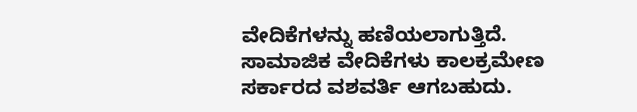ವೇದಿಕೆಗಳನ್ನು ಹಣಿಯಲಾಗುತ್ತಿದೆ. ಸಾಮಾಜಿಕ ವೇದಿಕೆಗಳು ಕಾಲಕ್ರಮೇಣ ಸರ್ಕಾರದ ವಶವರ್ತಿ ಆಗಬಹುದು.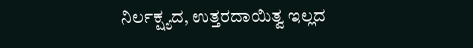ನಿರ್ಲಕ್ಷ್ಯದ, ಉತ್ತರದಾಯಿತ್ವ ಇಲ್ಲದ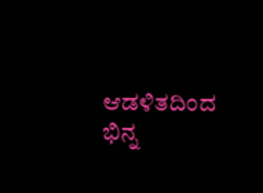ಆಡಳಿತದಿಂದ ಭಿನ್ನ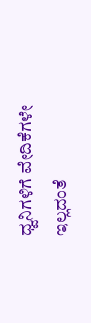ಧ್ವನಿಗಳಿಗೆ ವೇದಿಕೆಗಳೇ ಇಲ್ಲದಂತೆ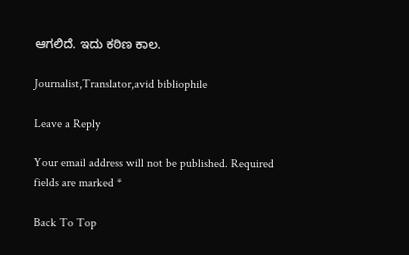ಆಗಲಿದೆ. ಇದು ಕಠಿಣ ಕಾಲ.

Journalist,Translator,avid bibliophile

Leave a Reply

Your email address will not be published. Required fields are marked *

Back To Top